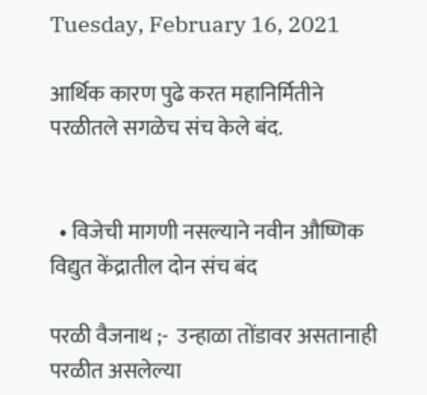Tuesday, February 16, 2021

आर्थिक कारण पुढे करत महानिर्मितीने परळीतले सगळेच संच केले बंद.


  • विजेची मागणी नसल्याने नवीन औष्णिक विद्युत केंद्रातील दोन संच बंद

परळी वैजनाथ ;-  उन्हाळा तोंडावर असतानाही परळीत असलेल्या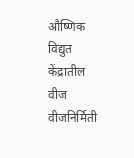औष्णिक विद्युत केंद्रातील वीज वीजनिर्मिती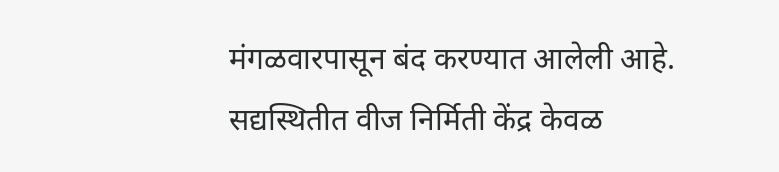मंगळवारपासून बंद करण्यात आलेली आहे. सद्यस्थितीत वीज निर्मिती केंद्र केवळ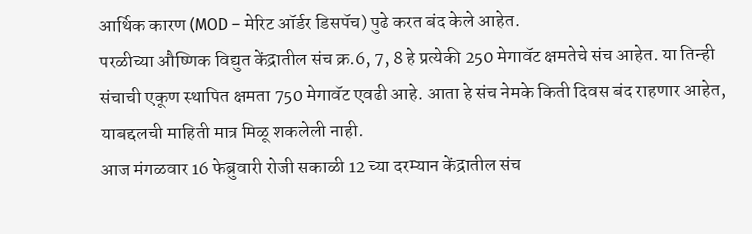आर्थिक कारण (MOD – मेरिट ऑर्डर डिसपॅच) पुढे करत बंद केले आहेत.
परळीच्या औष्णिक विद्युत केंद्रातील संच क्र.6, 7, 8 हे प्रत्येकी 250 मेगावॅट क्षमतेचे संच आहेत. या तिन्ही संचाची एकूण स्थापित क्षमता 750 मेगावॅट एवढी आहे. आता हे संच नेमके किती दिवस बंद राहणार आहेत, याबद्दलची माहिती मात्र मिळू शकलेली नाही.
आज मंगळवार 16 फेब्रुवारी रोजी सकाळी 12 च्या दरम्यान केंद्रातील संच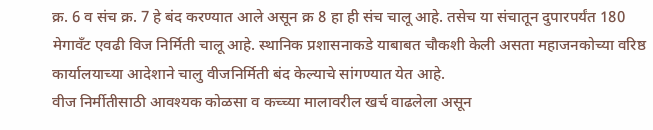क्र. 6 व संच क्र. 7 हे बंद करण्यात आले असून क्र 8 हा ही संच चालू आहे. तसेच या संचातून दुपारपर्यंत 180 मेगावँट एवढी विज निर्मिती चालू आहे. स्थानिक प्रशासनाकडे याबाबत चौकशी केली असता महाजनकोच्या वरिष्ठ कार्यालयाच्या आदेशाने चालु वीजनिर्मिती बंद केल्याचे सांगण्यात येत आहे.
वीज निर्मीतीसाठी आवश्यक कोळसा व कच्च्या मालावरील खर्च वाढलेला असून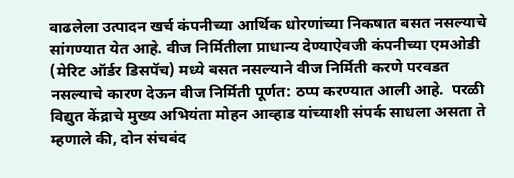वाढलेला उत्पादन खर्च कंपनीच्या आर्थिक धोरणांच्या निकषात बसत नसल्याचे सांगण्यात येत आहे. वीज निर्मितीला प्राधान्य देण्याऐवजी कंपनीच्या एमओडी (मेरिट ऑर्डर डिसपॅच) मध्ये बसत नसल्याने वीज निर्मिती करणे परवडत नसल्याचे कारण देऊन वीज निर्मिती पूर्णत: ठप्प करण्यात आली आहे.  परळी विद्युत केंद्राचे मुख्य अभियंता मोहन आव्हाड यांच्याशी संपर्क साधला असता ते म्हणाले की, दोन संचबंद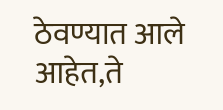ठेवण्यात आले आहेत,ते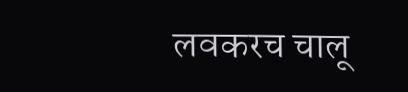लवकरच चालू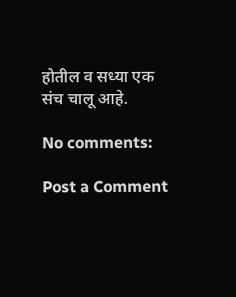होतील व सध्या एक संच चालू आहे.

No comments:

Post a Comment